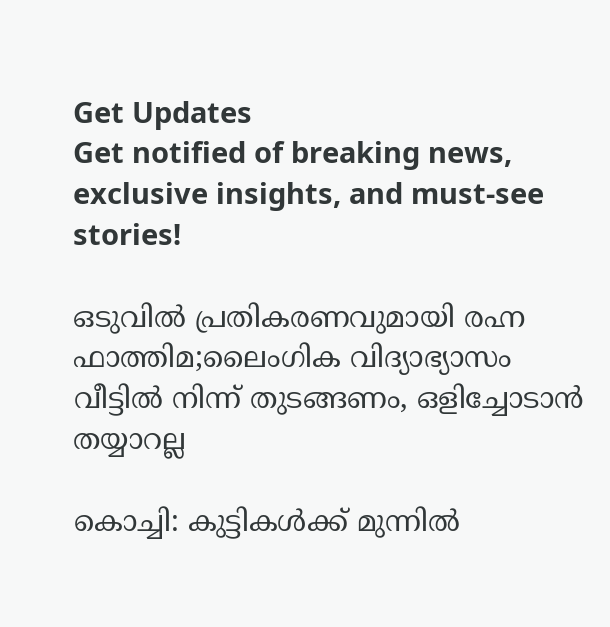Get Updates
Get notified of breaking news, exclusive insights, and must-see stories!

ഒടുവിൽ പ്രതികരണവുമായി രഹ്ന ഫാത്തിമ;ലൈംഗിക വിദ്യാഭ്യാസം വീട്ടിൽ നിന്ന് തുടങ്ങണം, ഒളിച്ചോടാൻ തയ്യാറല്ല

കൊച്ചി: കുട്ടികള്‍ക്ക് മുന്നില്‍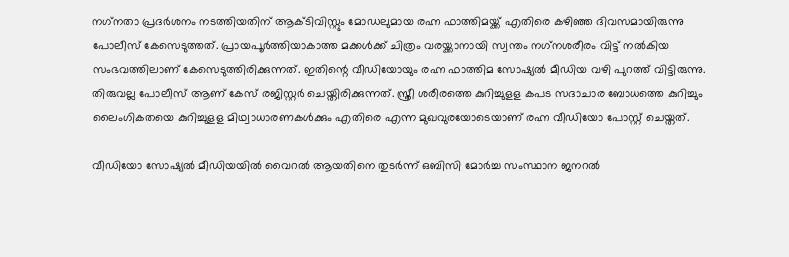നഗ്‌നതാ പ്രദര്‍ശനം നടത്തിയതിന് ആക്ടിവിസ്റ്റും മോഡലുമായ രഹ്ന ഫാത്തിമയ്ക്ക് എതിരെ കഴിഞ്ഞ ദിവസമായിരുന്നു പോലീസ് കേസെടുത്തത്. പ്രായപൂര്‍ത്തിയാകാത്ത മക്കള്‍ക്ക് ചിത്രം വരയ്ക്കാനായി സ്വന്തം നഗ്‌നശരീരം വിട്ട് നല്‍കിയ സംഭവത്തിലാണ് കേസെടുത്തിരിക്കുന്നത്. ഇതിന്റെ വീഡിയോയും രഹ്ന ഫാത്തിമ സോഷ്യല്‍ മീഡിയ വഴി പുറത്ത് വിട്ടിരുന്നു. തിരുവല്ല പോലീസ് ആണ് കേസ് രജിസ്റ്റര്‍ ചെയ്തിരിക്കുന്നത്. സ്ത്രീ ശരീരത്തെ കുറിച്ചുളള കപട സദാചാര ബോധത്തെ കുറിച്ചും ലൈംഗികതയെ കുറിച്ചുളള മിഥ്വാധാരണകള്‍ക്കും എതിരെ എന്ന മുഖവുരയോടെയാണ് രഹ്ന വീഡിയോ പോസ്റ്റ് ചെയ്തത്.

വീഡിയോ സോഷ്യല്‍ മീഡിയയില്‍ വൈറല്‍ ആയതിനെ തുടര്‍ന്ന് ഒബിസി മോര്‍ച്ച സംസ്ഥാന ജനറല്‍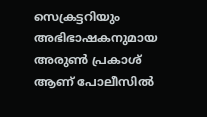സെക്രട്ടറിയും അഭിഭാഷകനുമായ അരുണ്‍ പ്രകാശ് ആണ് പോലീസില്‍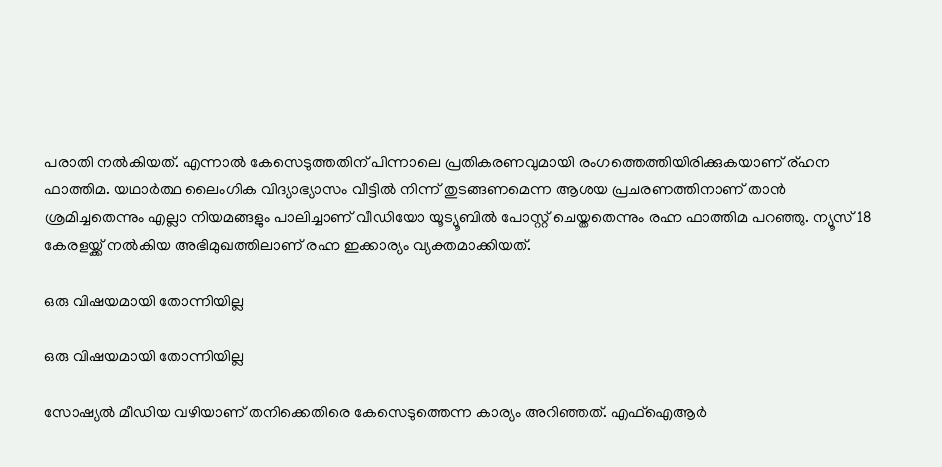പരാതി നല്‍കിയത്. എന്നാല്‍ കേസെടുത്തതിന് പിന്നാലെ പ്രതികരണവുമായി രംഗത്തെത്തിയിരിക്കുകയാണ് ര്ഹന ഫാത്തിമ. യഥാര്‍ത്ഥ ലൈംഗിക വിദ്യാഭ്യാസം വീട്ടില്‍ നിന്ന് തുടങ്ങണമെന്ന ആശയ പ്രചരണത്തിനാണ് താന്‍ ശ്രമിച്ചതെന്നും എല്ലാ നിയമങ്ങളും പാലിച്ചാണ് വീഡിയോ യൂട്യൂബില്‍ പോസ്റ്റ് ചെയ്തതെന്നും രഹ്ന ഫാത്തിമ പറഞ്ഞു. ന്യൂസ് 18 കേരളയ്ക്ക് നല്‍കിയ അഭിമുഖത്തിലാണ് രഹ്ന ഇക്കാര്യം വ്യക്തമാക്കിയത്.

ഒരു വിഷയമായി തോന്നിയില്ല

ഒരു വിഷയമായി തോന്നിയില്ല

സോഷ്യല്‍ മീഡിയ വഴിയാണ് തനിക്കെതിരെ കേസെടുത്തെന്ന കാര്യം അറിഞ്ഞത്. എഫ്‌ഐആര്‍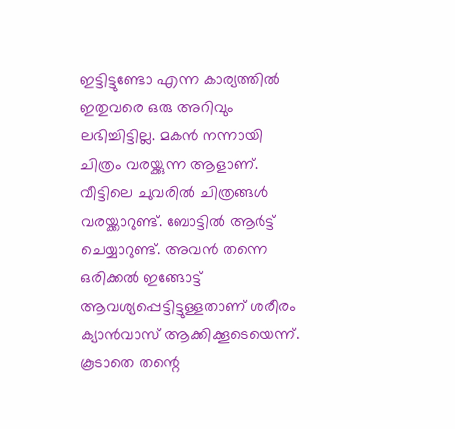ഇട്ടിട്ടുണ്ടോ എന്ന കാര്യത്തില്‍ ഇതുവരെ ഒരു അറിവും ലഭിച്ചിട്ടില്ല. മകന്‍ നന്നായി ചിത്രം വരയ്ക്കുന്ന ആളാണ്. വീട്ടിലെ ചുവരില്‍ ചിത്രങ്ങള്‍ വരയ്ക്കാറുണ്ട്. ബോട്ടില്‍ ആര്‍ട്ട് ചെയ്യാറുണ്ട്. അവന്‍ തന്നെ ഒരിക്കല്‍ ഇങ്ങോട്ട് ആവശ്യപ്പെട്ടിട്ടുള്ളതാണ് ശരീരം ക്യാന്‍വാസ് ആക്കിക്കൂടെയെന്ന്. കൂടാതെ തന്റെ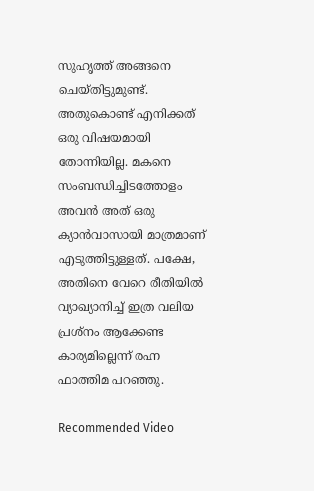സുഹൃത്ത് അങ്ങനെ ചെയ്തിട്ടുമുണ്ട്. അതുകൊണ്ട് എനിക്കത് ഒരു വിഷയമായി തോന്നിയില്ല. മകനെ സംബന്ധിച്ചിടത്തോളം അവന്‍ അത് ഒരു ക്യാന്‍വാസായി മാത്രമാണ് എടുത്തിട്ടുള്ളത്. പക്ഷേ, അതിനെ വേറെ രീതിയില്‍ വ്യാഖ്യാനിച്ച് ഇത്ര വലിയ പ്രശ്‌നം ആക്കേണ്ട കാര്യമില്ലെന്ന് രഹ്ന ഫാത്തിമ പറഞ്ഞു.

Recommended Video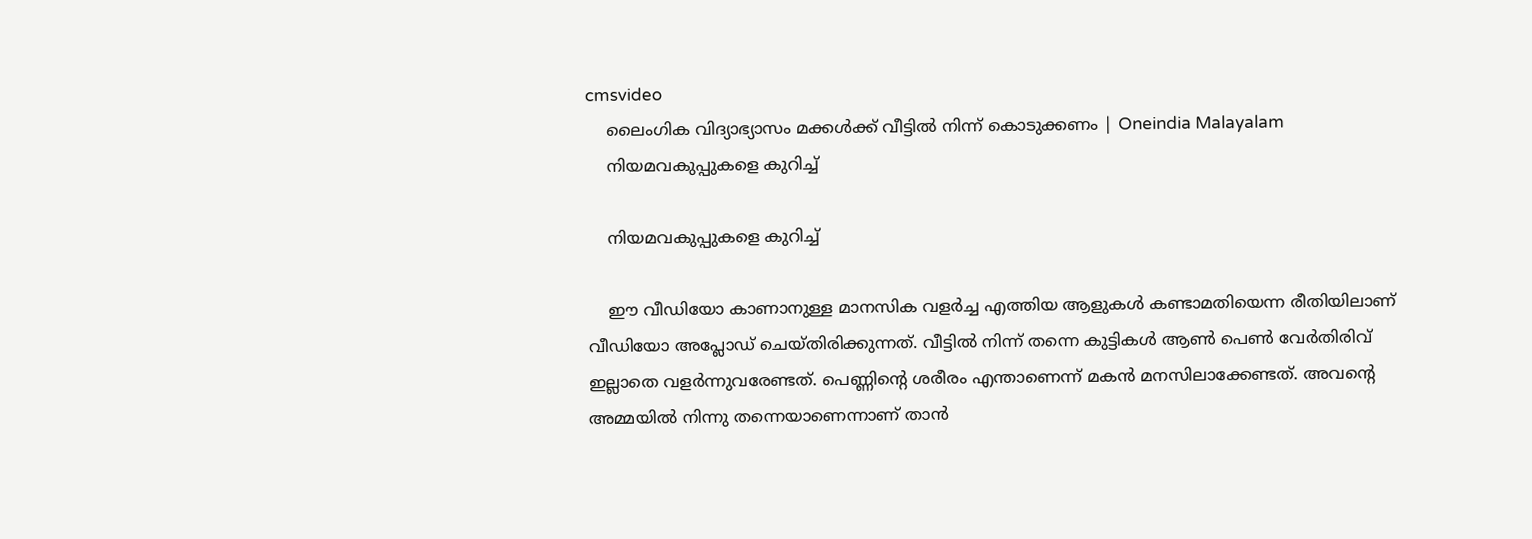cmsvideo
    ലൈംഗിക വിദ്യാഭ്യാസം മക്കള്‍ക്ക് വീട്ടില്‍ നിന്ന് കൊടുക്കണം | Oneindia Malayalam
    നിയമവകുപ്പുകളെ കുറിച്ച്

    നിയമവകുപ്പുകളെ കുറിച്ച്

    ഈ വീഡിയോ കാണാനുള്ള മാനസിക വളര്‍ച്ച എത്തിയ ആളുകള്‍ കണ്ടാമതിയെന്ന രീതിയിലാണ് വീഡിയോ അപ്ലോഡ് ചെയ്തിരിക്കുന്നത്. വീട്ടില്‍ നിന്ന് തന്നെ കുട്ടികള്‍ ആണ്‍ പെണ്‍ വേര്‍തിരിവ് ഇല്ലാതെ വളര്‍ന്നുവരേണ്ടത്. പെണ്ണിന്റെ ശരീരം എന്താണെന്ന് മകന്‍ മനസിലാക്കേണ്ടത്. അവന്റെ അമ്മയില്‍ നിന്നു തന്നെയാണെന്നാണ് താന്‍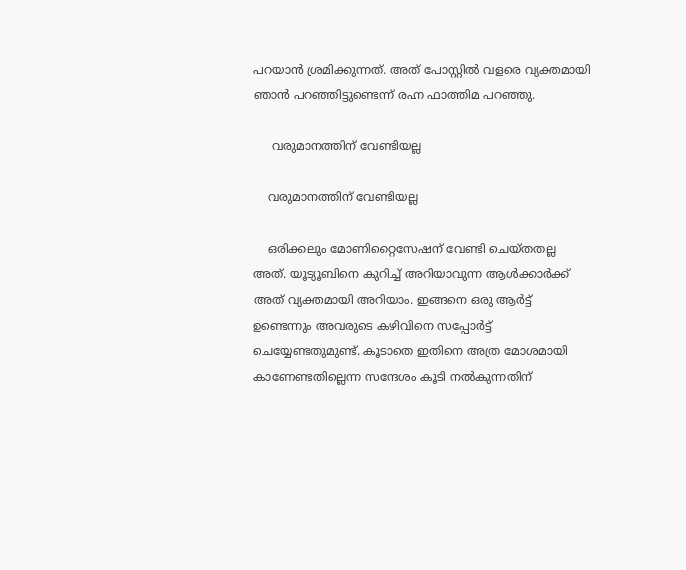പറയാന്‍ ശ്രമിക്കുന്നത്. അത് പോസ്റ്റില്‍ വളരെ വ്യക്തമായി ഞാന്‍ പറഞ്ഞിട്ടുണ്ടെന്ന് രഹ്ന ഫാത്തിമ പറഞ്ഞു.

     വരുമാനത്തിന് വേണ്ടിയല്ല

    വരുമാനത്തിന് വേണ്ടിയല്ല

    ഒരിക്കലും മോണിറ്റൈസേഷന് വേണ്ടി ചെയ്തതല്ല അത്. യൂട്യൂബിനെ കുറിച്ച് അറിയാവുന്ന ആള്‍ക്കാര്‍ക്ക് അത് വ്യക്തമായി അറിയാം. ഇങ്ങനെ ഒരു ആര്‍ട്ട് ഉണ്ടെന്നും അവരുടെ കഴിവിനെ സപ്പോര്‍ട്ട് ചെയ്യേണ്ടതുമുണ്ട്. കൂടാതെ ഇതിനെ അത്ര മോശമായി കാണേണ്ടതില്ലെന്ന സന്ദേശം കൂടി നല്‍കുന്നതിന്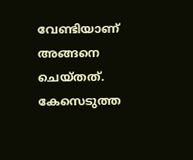വേണ്ടിയാണ് അങ്ങനെ ചെയ്തത്. കേസെടുത്ത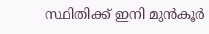സ്ഥിതിക്ക് ഇനി മുന്‍കൂര്‍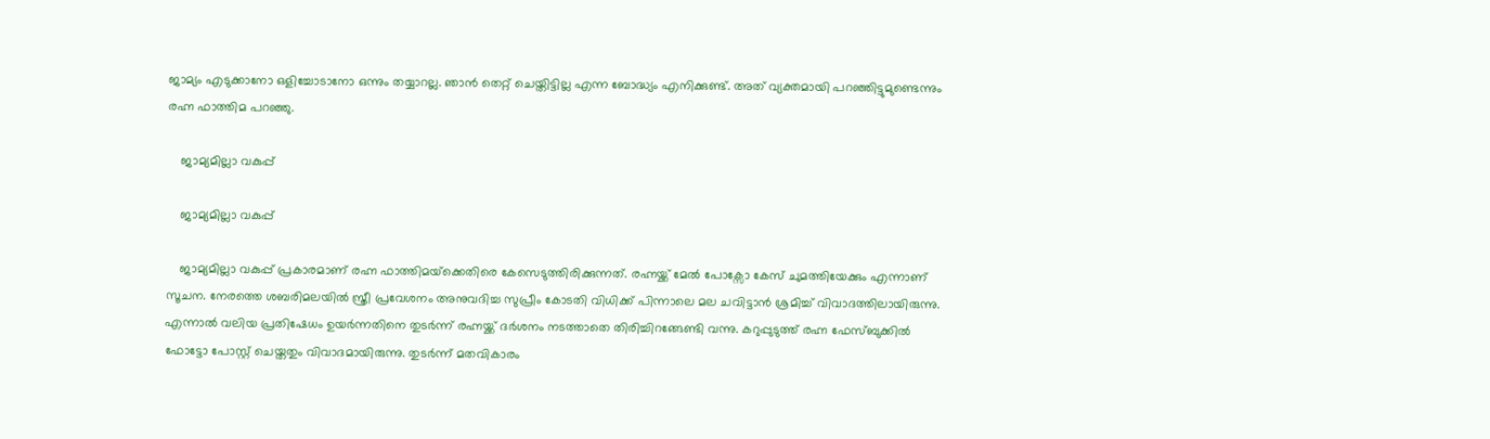ജാമ്യം എടുക്കാനോ ഒളിച്ചോടാനോ ഒന്നും തയ്യാറല്ല. ഞാന്‍ തെറ്റ് ചെയ്തിട്ടില്ല എന്ന ബോദ്ധ്യം എനിക്കുണ്ട്. അത് വ്യക്തമായി പറഞ്ഞിട്ടുമുണ്ടെന്നും രഹ്ന ഫാത്തിമ പറഞ്ഞു.

    ജാമ്യമില്ലാ വകുപ്പ്

    ജാമ്യമില്ലാ വകുപ്പ്

    ജാമ്യമില്ലാ വകുപ്പ് പ്രകാരമാണ് രഹ്ന ഫാത്തിമയ്‌ക്കെതിരെ കേസെടുത്തിരിക്കുന്നത്. രഹ്നയ്ക്ക് മേല്‍ പോക്സോ കേസ് ചുമത്തിയേക്കും എന്നാണ് സൂചന. നേരത്തെ ശബരിമലയില്‍ സ്ത്രീ പ്രവേശനം അനുവദിച്ച സുപ്രീം കോടതി വിധിക്ക് പിന്നാലെ മല ചവിട്ടാന്‍ ശ്രമിച്ച് വിവാദത്തിലായിരുന്നു. എന്നാല്‍ വലിയ പ്രതിഷേധം ഉയര്‍ന്നതിനെ തുടര്‍ന്ന് രഹ്നയ്ക്ക് ദര്‍ശനം നടത്താതെ തിരിച്ചിറങ്ങേണ്ടി വന്നു. കറുപ്പുടുത്ത് രഹ്ന ഫേസ്ബുക്കില്‍ ഫോട്ടോ പോസ്റ്റ് ചെയ്തതും വിവാദമായിരുന്നു. തുടര്‍ന്ന് മതവികാരം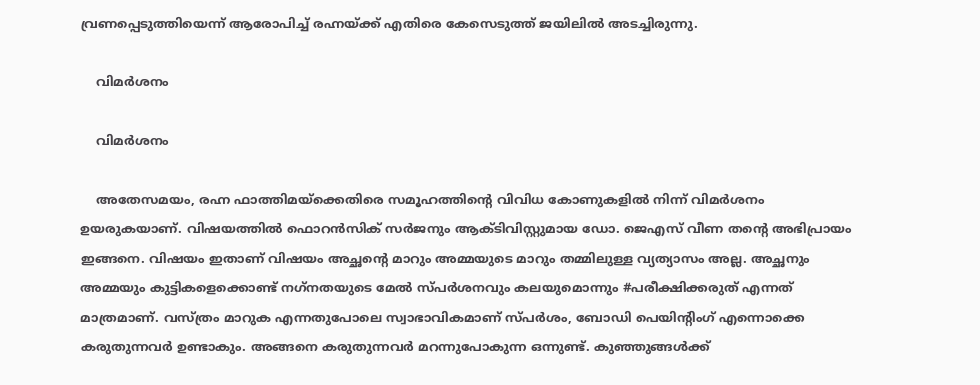വ്രണപ്പെടുത്തിയെന്ന് ആരോപിച്ച് രഹ്നയ്ക്ക് എതിരെ കേസെടുത്ത് ജയിലില്‍ അടച്ചിരുന്നു.

    വിമര്‍ശനം

    വിമര്‍ശനം

    അതേസമയം, രഹ്ന ഫാത്തിമയ്‌ക്കെതിരെ സമൂഹത്തിന്റെ വിവിധ കോണുകളില്‍ നിന്ന് വിമര്‍ശനം ഉയരുകയാണ്. വിഷയത്തില്‍ ഫൊറന്‍സിക് സര്‍ജനും ആക്ടിവിസ്റ്റുമായ ഡോ. ജെഎസ് വീണ തന്റെ അഭിപ്രായം ഇങ്ങനെ. വിഷയം ഇതാണ് വിഷയം അച്ഛന്റെ മാറും അമ്മയുടെ മാറും തമ്മിലുള്ള വ്യത്യാസം അല്ല. അച്ഛനും അമ്മയും കുട്ടികളെക്കൊണ്ട് നഗ്‌നതയുടെ മേല്‍ സ്പര്‍ശനവും കലയുമൊന്നും #പരീക്ഷിക്കരുത് എന്നത് മാത്രമാണ്. വസ്ത്രം മാറുക എന്നതുപോലെ സ്വാഭാവികമാണ് സ്പര്‍ശം, ബോഡി പെയിന്റിംഗ് എന്നൊക്കെ കരുതുന്നവര്‍ ഉണ്ടാകും. അങ്ങനെ കരുതുന്നവര്‍ മറന്നുപോകുന്ന ഒന്നുണ്ട്. കുഞ്ഞുങ്ങള്‍ക്ക്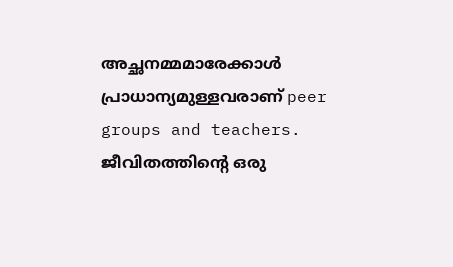അച്ഛനമ്മമാരേക്കാള്‍ പ്രാധാന്യമുള്ളവരാണ് peer groups and teachers. ജീവിതത്തിന്റെ ഒരു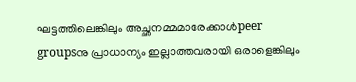ഘട്ടത്തിലെങ്കിലും അച്ഛനമ്മമാരേക്കാള്‍peer groupsനു പ്രാധാന്യം ഇല്ലാത്തവരായി ഒരാളെങ്കിലും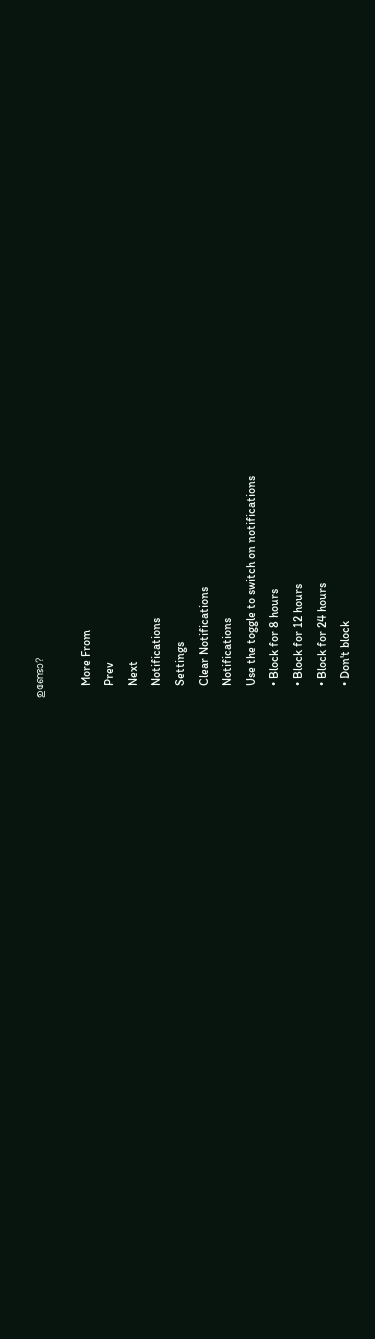ഉണ്ടോ?

    More From
    Prev
    Next
    Notifications
    Settings
    Clear Notifications
    Notifications
    Use the toggle to switch on notifications
    • Block for 8 hours
    • Block for 12 hours
    • Block for 24 hours
    • Don't block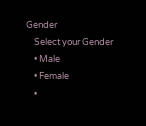Gender
    Select your Gender
    • Male
    • Female
    •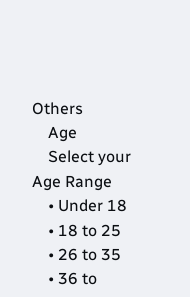Others
    Age
    Select your Age Range
    • Under 18
    • 18 to 25
    • 26 to 35
    • 36 to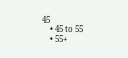45
    • 45 to 55
    • 55+